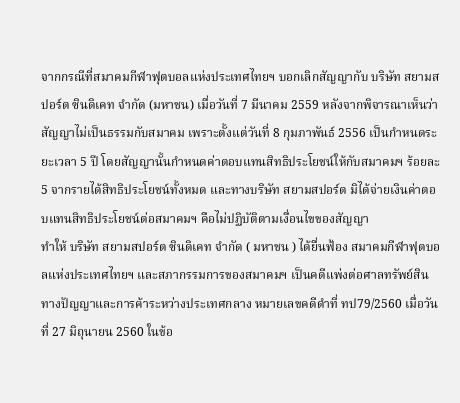จากกรณีที่สมาคมกีฬาฟุตบอลแห่งประเทศไทยฯ บอกเลิกสัญญากับ บริษัท สยามสปอร์ต ซินดิเคท จำกัด (มหาชน) เมื่อวันที่ 7 มีนาคม 2559 หลังจากพิจารณาเห็นว่าสัญญาไม่เป็นธรรมกับสมาคม เพราะตั้งแต่วันที่ 8 กุมภาพันธ์ 2556 เป็นกำหนดระยะเวลา 5 ปี โดยสัญญานั้นกำหนดค่าตอบแทนสิทธิประโยชน์ให้กับสมาคมฯ ร้อยละ 5 จากรายได้สิทธิประโยชน์ทั้งหมด และทางบริษัท สยามสปอร์ต มิได้จ่ายเงินค่าตอบแทนสิทธิประโยชน์ต่อสมาคมฯ คือไม่ปฏิบัติตามเงื่อนไขของสัญญา
ทำให้ บริษัท สยามสปอร์ต ซินดิเคท จำกัด ( มหาชน ) ได้ยื่นฟ้อง สมาคมกีฬาฟุตบอลแห่งประเทศไทยฯ และสภากรรมการของสมาคมฯ เป็นคดีแพ่งต่อศาลทรัพย์สินทางปัญญาและการค้าระหว่างประเทศกลาง หมายเลขคดีดำที่ ทป79/2560 เมื่อวันที่ 27 มิถุนายน 2560 ในข้อ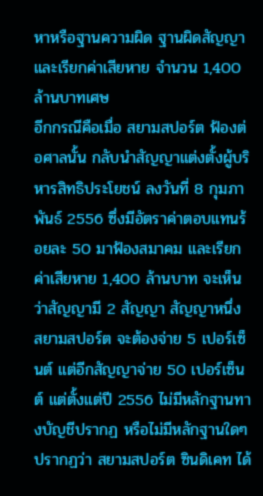หาหรือฐานความผิด ฐานผิดสัญญาและเรียกค่าเสียหาย จำนวน 1,400 ล้านบาทเศษ
อีกกรณีคือเมื่อ สยามสปอร์ต ฟ้องต่อศาลนั้น กลับนำสัญญาแต่งตั้งผู้บริหารสิทธิประโยชน์ ลงวันที่ 8 กุมภาพันธ์ 2556 ซึ่งมีอัตราค่าตอบแทนร้อยละ 50 มาฟ้องสมาคม และเรียกค่าเสียหาย 1,400 ล้านบาท จะเห็นว่าสัญญามี 2 สัญญา สัญญาหนึ่ง สยามสปอร์ต จะต้องจ่าย 5 เปอร์เซ็นต์ แต่อีกสัญญาจ่าย 50 เปอร์เซ็นต์ แต่ตั้งแต่ปี 2556 ไม่มีหลักฐานทางบัญชีปรากฏ หรือไม่มีหลักฐานใดๆ ปรากฏว่า สยามสปอร์ต ซินดิเคท ได้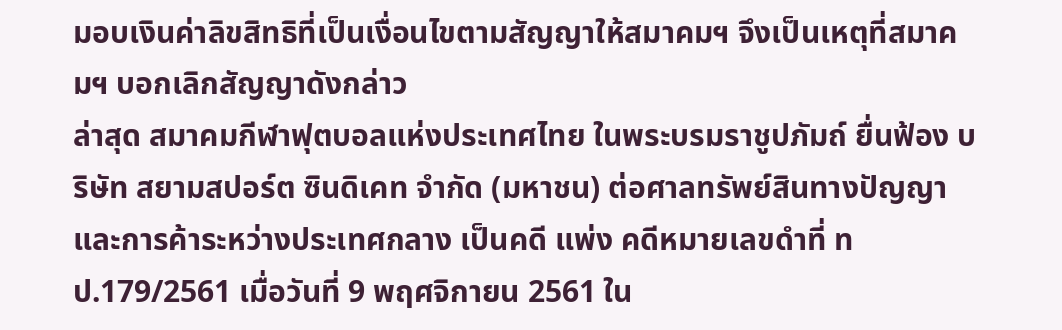มอบเงินค่าลิขสิทธิที่เป็นเงื่อนไขตามสัญญาให้สมาคมฯ จึงเป็นเหตุที่สมาคมฯ บอกเลิกสัญญาดังกล่าว
ล่าสุด สมาคมกีฬาฟุตบอลแห่งประเทศไทย ในพระบรมราชูปภัมถ์ ยื่นฟ้อง บริษัท สยามสปอร์ต ซินดิเคท จำกัด (มหาชน) ต่อศาลทรัพย์สินทางปัญญาและการค้าระหว่างประเทศกลาง เป็นคดี แพ่ง คดีหมายเลขดำที่ ทป.179/2561 เมื่อวันที่ 9 พฤศจิกายน 2561 ใน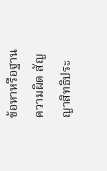ข้อหาหรือฐานความผิด สัญญาสิทธิประ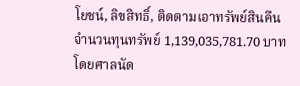โยชน์, ลิขสิทธิ์, ติดตามเอาทรัพย์สินคืน จำนวนทุนทรัพย์ 1,139,035,781.70 บาท โดยศาลนัด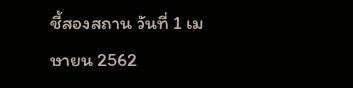ชี้สองสถาน วันที่ 1 เมษายน 2562